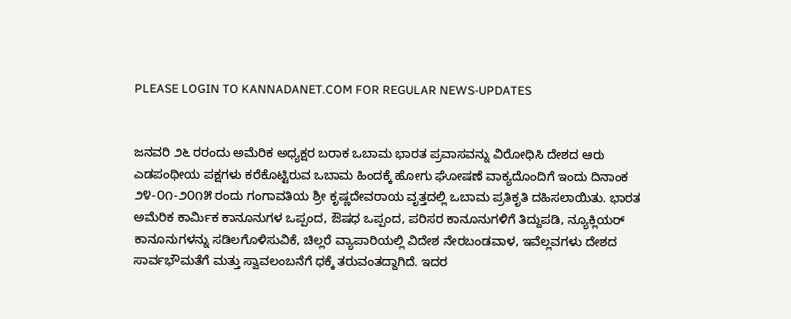PLEASE LOGIN TO KANNADANET.COM FOR REGULAR NEWS-UPDATES


ಜನವರಿ ೨೬ ರರಂದು ಅಮೆರಿಕ ಅಧ್ಯಕ್ಷರ ಬರಾಕ ಒಬಾಮ ಭಾರತ ಪ್ರವಾಸವನ್ನು ವಿರೋಧಿಸಿ ದೇಶದ ಆರು ಎಡಪಂಥೀಯ ಪಕ್ಷಗಳು ಕರೆಕೊಟ್ಟಿರುವ ಒಬಾಮ ಹಿಂದಕ್ಕೆ ಹೋಗು ಘೋಷಣೆ ವಾಕ್ಯದೊಂದಿಗೆ ಇಂದು ದಿನಾಂಕ ೨೪-೦೧-೨೦೧೫ ರಂದು ಗಂಗಾವತಿಯ ಶ್ರೀ ಕೃಷ್ಣದೇವರಾಯ ವೃತ್ತದಲ್ಲಿ ಒಬಾಮ ಪ್ರತಿಕೃತಿ ದಹಿಸಲಾಯಿತು. ಭಾರತ ಅಮೆರಿಕ ಕಾರ್ಮಿಕ ಕಾನೂನುಗಳ ಒಪ್ಪಂದ, ಔಷಧ ಒಪ್ಪಂದ, ಪರಿಸರ ಕಾನೂನುಗಳಿಗೆ ತಿದ್ದುಪಡಿ, ನ್ಯೂಕ್ಲಿಯರ್ ಕಾನೂನುಗಳನ್ನು ಸಡಿಲಗೊಳಿಸುವಿಕೆ, ಚಿಲ್ಲರೆ ವ್ಯಾಪಾರಿಯಲ್ಲಿ ವಿದೇಶ ನೇರಬಂಡವಾಳ, ಇವೆಲ್ಲವಗಳು ದೇಶದ ಸಾರ್ವಭೌಮತೆಗೆ ಮತ್ತು ಸ್ವಾವಲಂಬನೆಗೆ ಧಕ್ಕೆ ತರುವಂತದ್ದಾಗಿದೆ. ಇದರ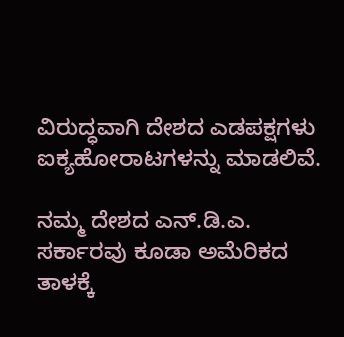ವಿರುದ್ಧವಾಗಿ ದೇಶದ ಎಡಪಕ್ಷಗಳು ಐಕ್ಯಹೋರಾಟಗಳನ್ನು ಮಾಡಲಿವೆ.

ನಮ್ಮ ದೇಶದ ಎನ್.ಡಿ.ಎ. ಸರ್ಕಾರವು ಕೂಡಾ ಅಮೆರಿಕದ ತಾಳಕ್ಕೆ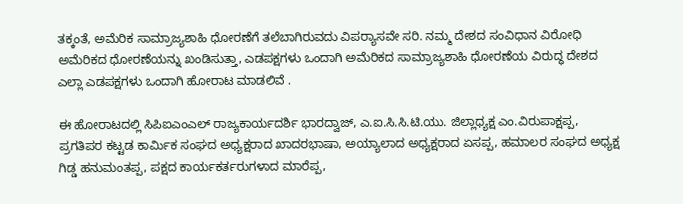ತಕ್ಕಂತೆ, ಅಮೆರಿಕ ಸಾಮ್ರಾಜ್ಯಶಾಹಿ ಧೋರಣೆಗೆ ತಲೆಬಾಗಿರುವದು ವಿಪರ‍್ಯಾಸವೇ ಸರಿ. ನಮ್ಮ ದೇಶದ ಸಂವಿಧಾನ ವಿರೋಧಿ ಅಮೆರಿಕದ ಧೋರಣೆಯನ್ನು ಖಂಡಿಸುತ್ತಾ, ಎಡಪಕ್ಷಗಳು ಒಂದಾಗಿ ಅಮೆರಿಕದ ಸಾಮ್ರಾಜ್ಯಶಾಹಿ ಧೋರಣೆಯ ವಿರುದ್ಧ ದೇಶದ ಎಲ್ಲಾ ಎಡಪಕ್ಷಗಳು ಒಂದಾಗಿ ಹೋರಾಟ ಮಾಡಲಿವೆ .

ಈ ಹೋರಾಟದಲ್ಲಿ ಸಿಪಿಐಎಂಎಲ್ ರಾಜ್ಯಕಾರ್ಯದರ್ಶಿ ಭಾರದ್ವಾಜ್, ಎ.ಐ.ಸಿ.ಸಿ.ಟಿ.ಯು. ಜಿಲ್ಲಾಧ್ಯಕ್ಷ ಎಂ.ವಿರುಪಾಕ್ಷಪ್ಪ, ಪ್ರಗತಿಪರ ಕಟ್ಟಡ ಕಾರ್ಮಿಕ ಸಂಘದ ಅಧ್ಯಕ್ಷರಾದ ಖಾದರಭಾಷಾ, ಅಯ್ಯಾಲಾದ ಅಧ್ಯಕ್ಷರಾದ ಏಸಪ್ಪ, ಹಮಾಲರ ಸಂಘದ ಅಧ್ಯಕ್ಷ ಗಿಡ್ಡ ಹನುಮಂತಪ್ಪ, ಪಕ್ಷದ ಕಾರ್ಯಕರ್ತರುಗಳಾದ ಮಾರೆಪ್ಪ,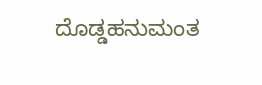ದೊಡ್ಡಹನುಮಂತ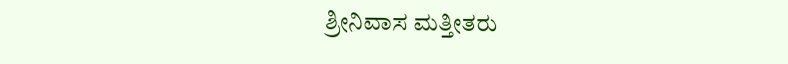ಶ್ರೀನಿವಾಸ ಮತ್ತೀತರು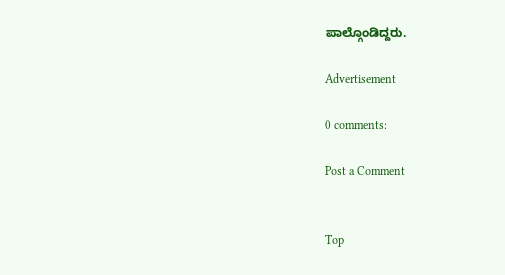ಪಾಲ್ಗೊಂಡಿದ್ದರು.

Advertisement

0 comments:

Post a Comment


Top